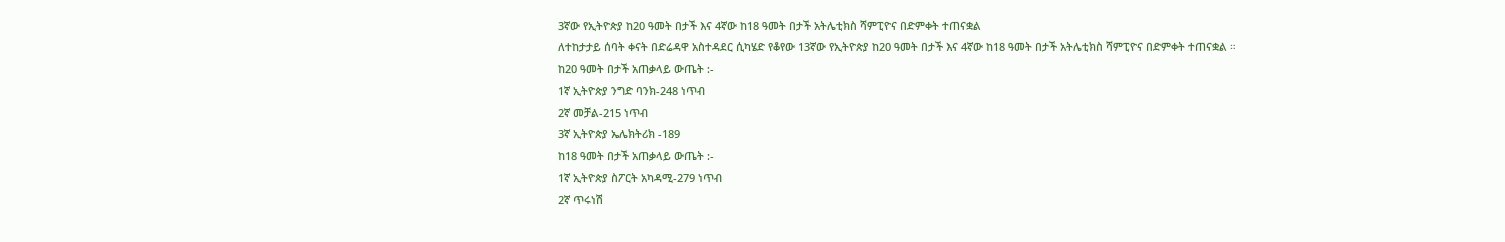3ኛው የኢትዮጵያ ከ20 ዓመት በታች እና 4ኛው ከ18 ዓመት በታች አትሌቲክስ ሻምፒዮና በድምቀት ተጠናቋል
ለተከታታይ ሰባት ቀናት በድሬዳዋ አስተዳደር ሲካሄድ የቆየው 13ኛው የኢትዮጵያ ከ20 ዓመት በታች እና 4ኛው ከ18 ዓመት በታች አትሌቲክስ ሻምፒዮና በድምቀት ተጠናቋል ።
ከ20 ዓመት በታች አጠቃላይ ውጤት :-
1ኛ ኢትዮጵያ ንግድ ባንክ-248 ነጥብ
2ኛ መቻል-215 ነጥብ
3ኛ ኢትዮጵያ ኤሌክትሪክ -189
ከ18 ዓመት በታች አጠቃላይ ውጤት :-
1ኛ ኢትዮጵያ ስፖርት አካዳሚ-279 ነጥብ
2ኛ ጥሩነሽ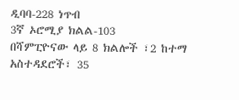ዲባባ-228 ነጥብ
3ኛ ኦሮሚያ ክልል-103
በሻምፒዮናው ላይ 8 ክልሎች ፣2 ከተማ አስተዳደሮች፣ 35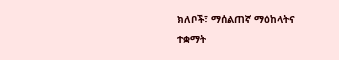ክለቦች፣ ማሰልጠኛ ማዕከላትና ተቋማት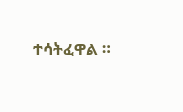ተሳትፈዋል ።